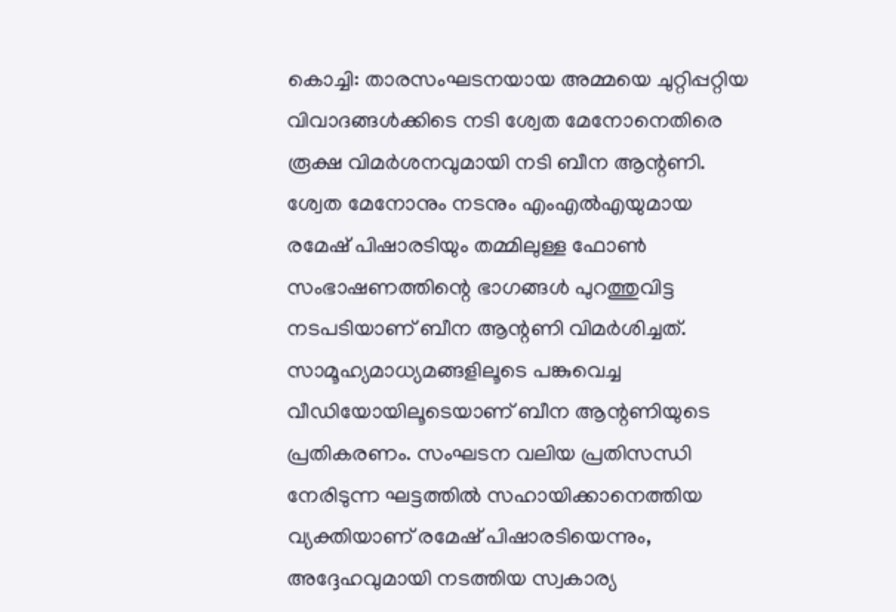കൊച്ചി: താരസംഘടനയായ അമ്മയെ ചുറ്റിപ്പറ്റിയ വിവാദങ്ങൾക്കിടെ നടി ശ്വേത മേനോനെതിരെ രൂക്ഷ വിമർശനവുമായി നടി ബീന ആന്റണി. ശ്വേത മേനോനും നടനും എംഎൽഎയുമായ രമേഷ് പിഷാരടിയും തമ്മിലുള്ള ഫോൺ സംഭാഷണത്തിന്റെ ഭാഗങ്ങൾ പുറത്തുവിട്ട നടപടിയാണ് ബീന ആന്റണി വിമർശിച്ചത്.
സാമൂഹ്യമാധ്യമങ്ങളിലൂടെ പങ്കുവെച്ച വീഡിയോയിലൂടെയാണ് ബീന ആന്റണിയുടെ പ്രതികരണം. സംഘടന വലിയ പ്രതിസന്ധി നേരിടുന്ന ഘട്ടത്തിൽ സഹായിക്കാനെത്തിയ വ്യക്തിയാണ് രമേഷ് പിഷാരടിയെന്നും, അദ്ദേഹവുമായി നടത്തിയ സ്വകാര്യ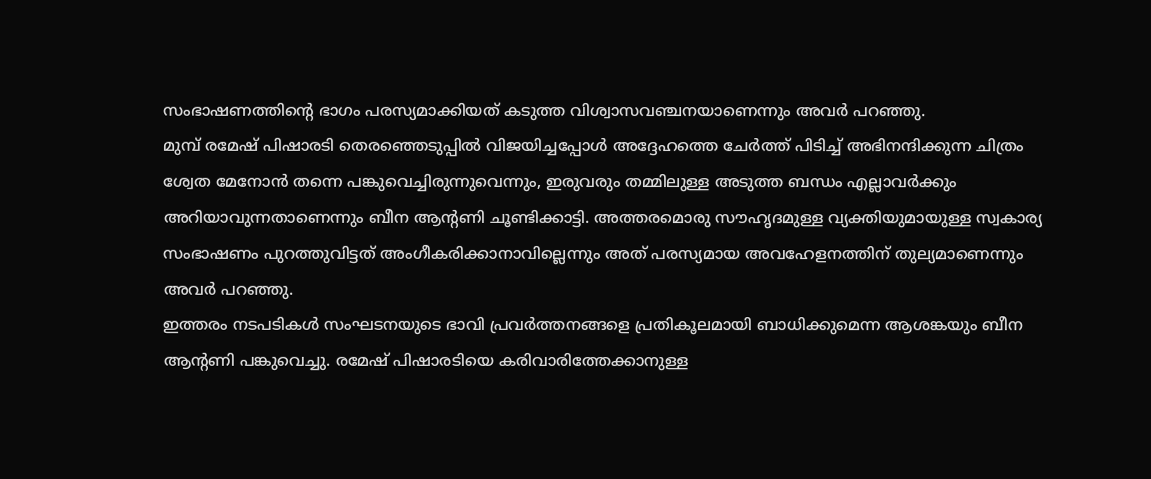സംഭാഷണത്തിന്റെ ഭാഗം പരസ്യമാക്കിയത് കടുത്ത വിശ്വാസവഞ്ചനയാണെന്നും അവർ പറഞ്ഞു.
മുമ്പ് രമേഷ് പിഷാരടി തെരഞ്ഞെടുപ്പിൽ വിജയിച്ചപ്പോൾ അദ്ദേഹത്തെ ചേർത്ത് പിടിച്ച് അഭിനന്ദിക്കുന്ന ചിത്രം ശ്വേത മേനോൻ തന്നെ പങ്കുവെച്ചിരുന്നുവെന്നും, ഇരുവരും തമ്മിലുള്ള അടുത്ത ബന്ധം എല്ലാവർക്കും അറിയാവുന്നതാണെന്നും ബീന ആന്റണി ചൂണ്ടിക്കാട്ടി. അത്തരമൊരു സൗഹൃദമുള്ള വ്യക്തിയുമായുള്ള സ്വകാര്യ സംഭാഷണം പുറത്തുവിട്ടത് അംഗീകരിക്കാനാവില്ലെന്നും അത് പരസ്യമായ അവഹേളനത്തിന് തുല്യമാണെന്നും അവർ പറഞ്ഞു.
ഇത്തരം നടപടികൾ സംഘടനയുടെ ഭാവി പ്രവർത്തനങ്ങളെ പ്രതികൂലമായി ബാധിക്കുമെന്ന ആശങ്കയും ബീന ആന്റണി പങ്കുവെച്ചു. രമേഷ് പിഷാരടിയെ കരിവാരിത്തേക്കാനുള്ള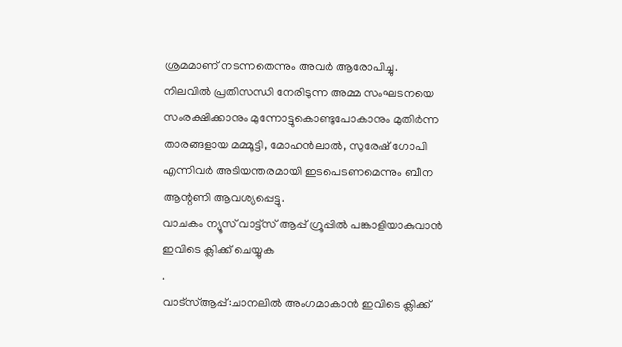ശ്രമമാണ് നടന്നതെന്നും അവർ ആരോപിച്ചു.
നിലവിൽ പ്രതിസന്ധി നേരിടുന്ന അമ്മ സംഘടനയെ സംരക്ഷിക്കാനും മുന്നോട്ടുകൊണ്ടുപോകാനും മുതിർന്ന താരങ്ങളായ മമ്മൂട്ടി, മോഹൻലാൽ, സുരേഷ് ഗോപി എന്നിവർ അടിയന്തരമായി ഇടപെടണമെന്നും ബീന ആന്റണി ആവശ്യപ്പെട്ടു.
വാചകം ന്യൂസ് വാട്ട്സ് ആപ്പ് ഗ്രൂപ്പിൽ പങ്കാളിയാകുവാൻ
ഇവിടെ ക്ലിക്ക് ചെയ്യുക
.
വാട്സ്ആപ്പ്:ചാനലിൽ അംഗമാകാൻ ഇവിടെ ക്ലിക്ക്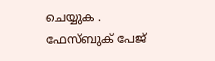ചെയ്യുക .
ഫേസ്ബുക് പേജ്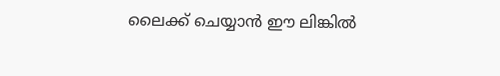ലൈക്ക് ചെയ്യാൻ ഈ ലിങ്കിൽ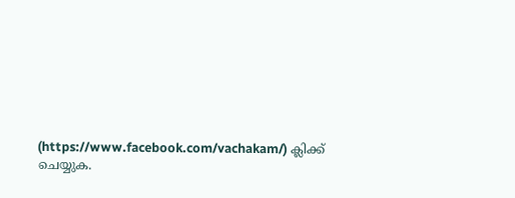(https://www.facebook.com/vachakam/) ക്ലിക്ക് ചെയ്യുക.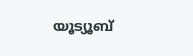യൂട്യൂബ്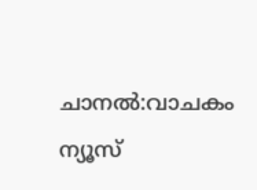ചാനൽ:വാചകം ന്യൂസ്